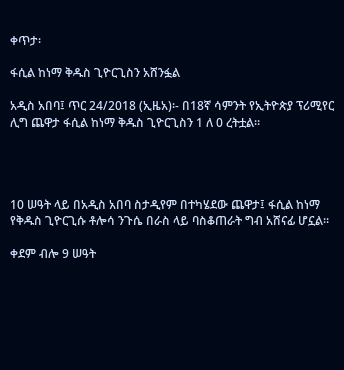ቀጥታ፡

ፋሲል ከነማ ቅዱስ ጊዮርጊስን አሸንፏል

አዲስ አበባ፤ ጥር 24/2018 (ኢዜአ)፡- በ18ኛ ሳምንት የኢትዮጵያ ፕሪሚየር ሊግ ጨዋታ ፋሲል ከነማ ቅዱስ ጊዮርጊስን 1 ለ 0 ረትቷል።




10 ሠዓት ላይ በአዲስ አበባ ስታዲየም በተካሄደው ጨዋታ፤ ፋሲል ከነማ የቅዱስ ጊዮርጊሱ ቶሎሳ ንጉሴ በራስ ላይ ባስቆጠራት ግብ አሸናፊ ሆኗል።

ቀደም ብሎ 9 ሠዓት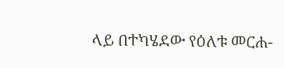ላይ በተካሄደው የዕለቱ መርሐ-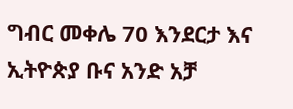ግብር መቀሌ 70 እንደርታ እና ኢትዮጵያ ቡና አንድ አቻ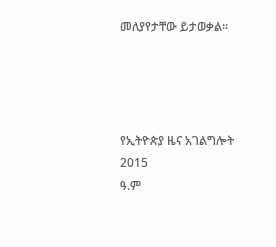መለያየታቸው ይታወቃል።




የኢትዮጵያ ዜና አገልግሎት
2015
ዓ.ም